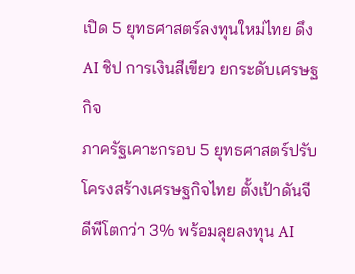เปิด 5 ยุทธศาสตร์ลงทุนใหม่ไทย ดึง AI ชิป การเงินสีเขียว ยกระดับเศรษฐกิจ
ภาครัฐเคาะกรอบ 5 ยุทธศาสตร์ปรับโครงสร้างเศรษฐกิจไทย ตั้งเป้าดันจีดีพีโตกว่า 3% พร้อมลุยลงทุน AI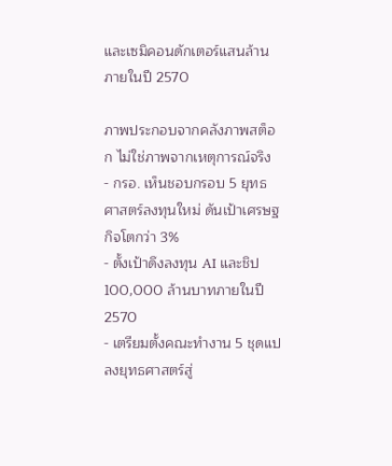และเซมิคอนดักเตอร์แสนล้านภายในปี 2570

ภาพประกอบจากคลังภาพสต็อก ไม่ใช่ภาพจากเหตุการณ์จริง
- กรอ. เห็นชอบกรอบ 5 ยุทธศาสตร์ลงทุนใหม่ ดันเป้าเศรษฐกิจโตกว่า 3%
- ตั้งเป้าดึงลงทุน AI และชิป 100,000 ล้านบาทภายในปี 2570
- เตรียมตั้งคณะทำงาน 5 ชุดแปลงยุทธศาสตร์สู่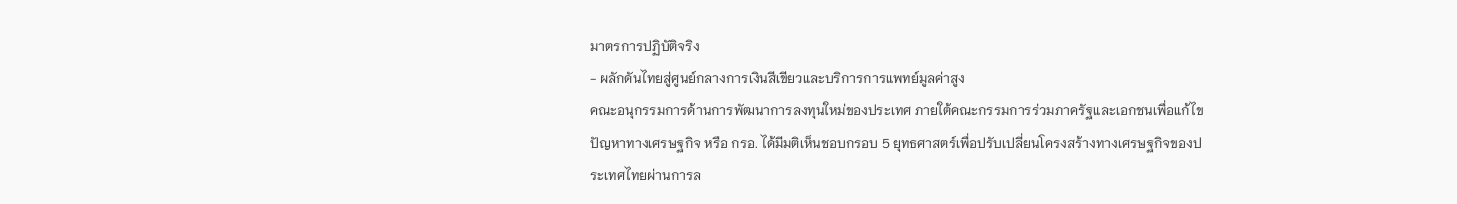มาตรการปฏิบัติจริง
- ผลักดันไทยสู่ศูนย์กลางการเงินสีเขียวและบริการการแพทย์มูลค่าสูง
คณะอนุกรรมการด้านการพัฒนาการลงทุนใหม่ของประเทศ ภายใต้คณะกรรมการร่วมภาครัฐและเอกชนเพื่อแก้ไขปัญหาทางเศรษฐกิจ หรือ กรอ. ได้มีมติเห็นชอบกรอบ 5 ยุทธศาสตร์เพื่อปรับเปลี่ยนโครงสร้างทางเศรษฐกิจของประเทศไทยผ่านการล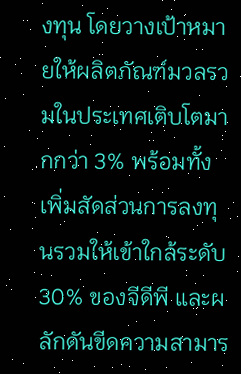งทุน โดยวางเป้าหมายให้ผลิตภัณฑ์มวลรวมในประเทศเติบโตมากกว่า 3% พร้อมทั้งเพิ่มสัดส่วนการลงทุนรวมให้เข้าใกล้ระดับ 30% ของจีดีพี และผลักดันขีดความสามาร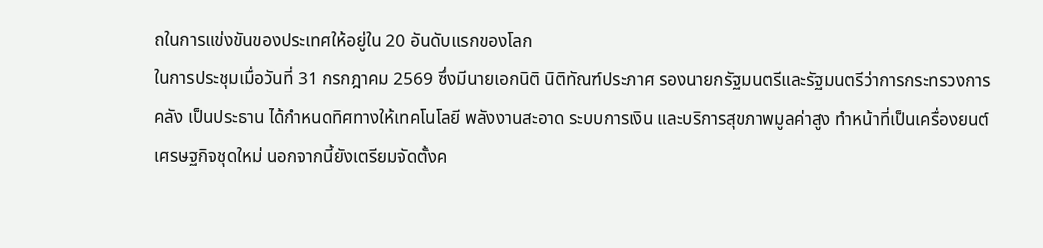ถในการแข่งขันของประเทศให้อยู่ใน 20 อันดับแรกของโลก
ในการประชุมเมื่อวันที่ 31 กรกฎาคม 2569 ซึ่งมีนายเอกนิติ นิติทัณฑ์ประภาศ รองนายกรัฐมนตรีและรัฐมนตรีว่าการกระทรวงการคลัง เป็นประธาน ได้กำหนดทิศทางให้เทคโนโลยี พลังงานสะอาด ระบบการเงิน และบริการสุขภาพมูลค่าสูง ทำหน้าที่เป็นเครื่องยนต์เศรษฐกิจชุดใหม่ นอกจากนี้ยังเตรียมจัดตั้งค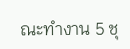ณะทำงาน 5 ชุ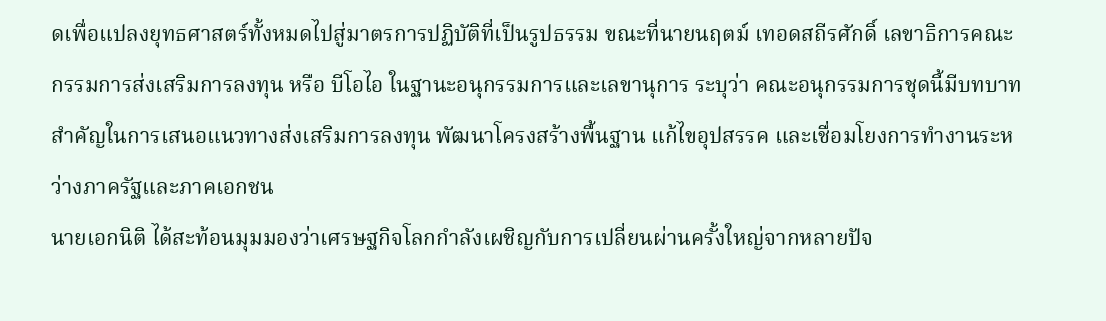ดเพื่อแปลงยุทธศาสตร์ทั้งหมดไปสู่มาตรการปฏิบัติที่เป็นรูปธรรม ขณะที่นายนฤตม์ เทอดสถีรศักดิ์ เลขาธิการคณะกรรมการส่งเสริมการลงทุน หรือ บีโอไอ ในฐานะอนุกรรมการและเลขานุการ ระบุว่า คณะอนุกรรมการชุดนี้มีบทบาทสำคัญในการเสนอแนวทางส่งเสริมการลงทุน พัฒนาโครงสร้างพื้นฐาน แก้ไขอุปสรรค และเชื่อมโยงการทำงานระหว่างภาครัฐและภาคเอกชน
นายเอกนิติ ได้สะท้อนมุมมองว่าเศรษฐกิจโลกกำลังเผชิญกับการเปลี่ยนผ่านครั้งใหญ่จากหลายปัจ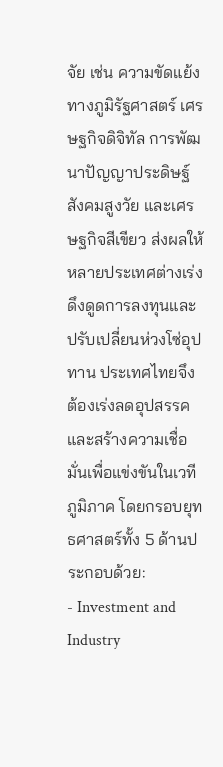จัย เช่น ความขัดแย้งทางภูมิรัฐศาสตร์ เศรษฐกิจดิจิทัล การพัฒนาปัญญาประดิษฐ์ สังคมสูงวัย และเศรษฐกิจสีเขียว ส่งผลให้หลายประเทศต่างเร่งดึงดูดการลงทุนและปรับเปลี่ยนห่วงโซ่อุปทาน ประเทศไทยจึงต้องเร่งลดอุปสรรคและสร้างความเชื่อมั่นเพื่อแข่งขันในเวทีภูมิภาค โดยกรอบยุทธศาสตร์ทั้ง 5 ด้านประกอบด้วย:
- Investment and Industry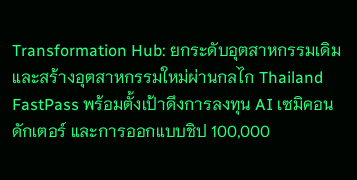Transformation Hub: ยกระดับอุตสาหกรรมเดิมและสร้างอุตสาหกรรมใหม่ผ่านกลไก Thailand FastPass พร้อมตั้งเป้าดึงการลงทุน AI เซมิคอนดักเตอร์ และการออกแบบชิป 100,000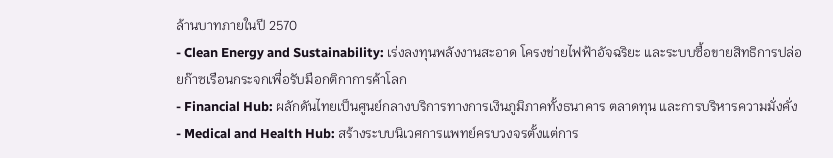ล้านบาทภายในปี 2570
- Clean Energy and Sustainability: เร่งลงทุนพลังงานสะอาด โครงข่ายไฟฟ้าอัจฉริยะ และระบบซื้อขายสิทธิการปล่อยก๊าซเรือนกระจกเพื่อรับมือกติกาการค้าโลก
- Financial Hub: ผลักดันไทยเป็นศูนย์กลางบริการทางการเงินภูมิภาคทั้งธนาคาร ตลาดทุน และการบริหารความมั่งคั่ง
- Medical and Health Hub: สร้างระบบนิเวศการแพทย์ครบวงจรตั้งแต่การ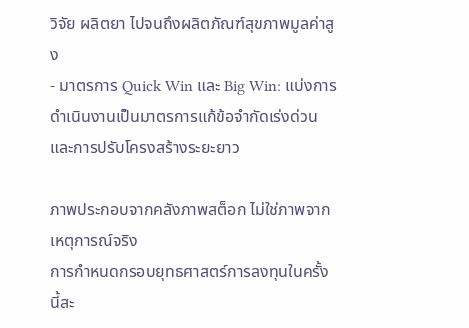วิจัย ผลิตยา ไปจนถึงผลิตภัณฑ์สุขภาพมูลค่าสูง
- มาตรการ Quick Win และ Big Win: แบ่งการดำเนินงานเป็นมาตรการแก้ข้อจำกัดเร่งด่วนและการปรับโครงสร้างระยะยาว

ภาพประกอบจากคลังภาพสต็อก ไม่ใช่ภาพจากเหตุการณ์จริง
การกำหนดกรอบยุทธศาสตร์การลงทุนในครั้งนี้สะ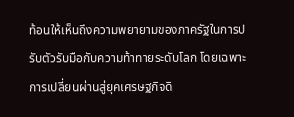ท้อนให้เห็นถึงความพยายามของภาครัฐในการปรับตัวรับมือกับความท้าทายระดับโลก โดยเฉพาะการเปลี่ยนผ่านสู่ยุคเศรษฐกิจดิ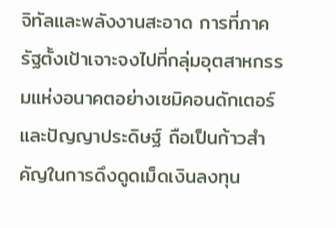จิทัลและพลังงานสะอาด การที่ภาครัฐตั้งเป้าเจาะจงไปที่กลุ่มอุตสาหกรรมแห่งอนาคตอย่างเซมิคอนดักเตอร์และปัญญาประดิษฐ์ ถือเป็นก้าวสำคัญในการดึงดูดเม็ดเงินลงทุน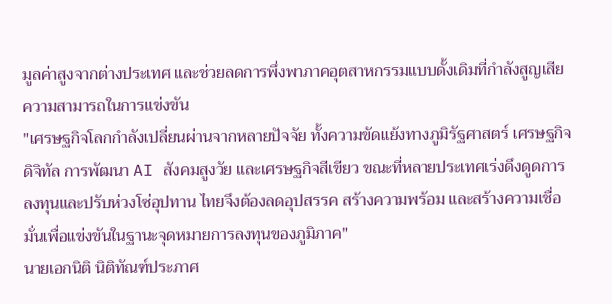มูลค่าสูงจากต่างประเทศ และช่วยลดการพึ่งพาภาคอุตสาหกรรมแบบดั้งเดิมที่กำลังสูญเสียความสามารถในการแข่งขัน
"เศรษฐกิจโลกกำลังเปลี่ยนผ่านจากหลายปัจจัย ทั้งความขัดแย้งทางภูมิรัฐศาสตร์ เศรษฐกิจดิจิทัล การพัฒนา AI สังคมสูงวัย และเศรษฐกิจสีเขียว ขณะที่หลายประเทศเร่งดึงดูดการลงทุนและปรับห่วงโซ่อุปทาน ไทยจึงต้องลดอุปสรรค สร้างความพร้อม และสร้างความเชื่อมั่นเพื่อแข่งขันในฐานะจุดหมายการลงทุนของภูมิภาค"
นายเอกนิติ นิติทัณฑ์ประภาศ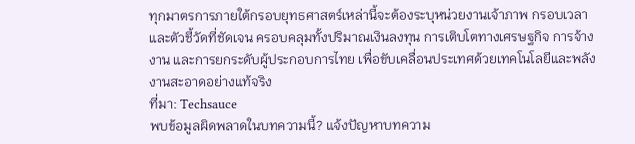ทุกมาตรการภายใต้กรอบยุทธศาสตร์เหล่านี้จะต้องระบุหน่วยงานเจ้าภาพ กรอบเวลา และตัวชี้วัดที่ชัดเจน ครอบคลุมทั้งปริมาณเงินลงทุน การเติบโตทางเศรษฐกิจ การจ้างงาน และการยกระดับผู้ประกอบการไทย เพื่อขับเคลื่อนประเทศด้วยเทคโนโลยีและพลังงานสะอาดอย่างแท้จริง
ที่มา: Techsauce
พบข้อมูลผิดพลาดในบทความนี้? แจ้งปัญหาบทความ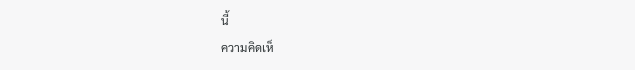นี้
ความคิดเห็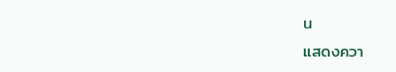น
แสดงควา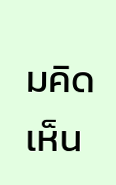มคิดเห็น